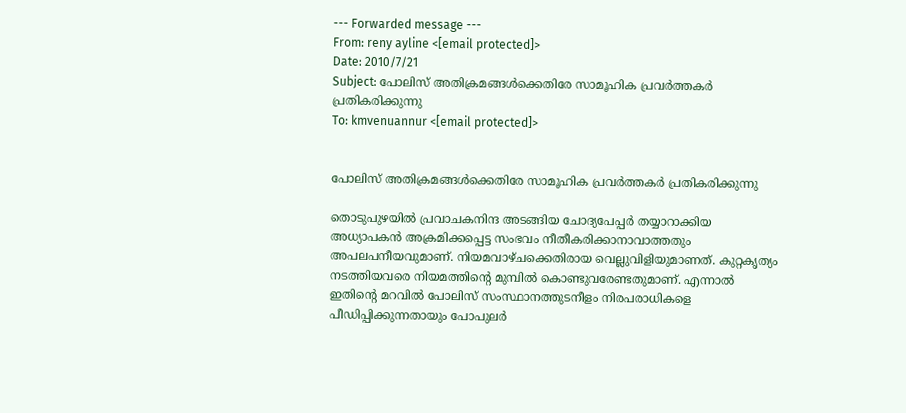--- Forwarded message ---
From: reny ayline <[email protected]>
Date: 2010/7/21
Subject: പോലിസ്‌ അതിക്രമങ്ങള്‍ക്കെതിരേ സാമൂഹിക പ്രവര്‍ത്തകര്‍ പ്രതികരിക്കുന്നു
To: kmvenuannur <[email protected]>


പോലിസ്‌ അതിക്രമങ്ങള്‍ക്കെതിരേ സാമൂഹിക പ്രവര്‍ത്തകര്‍ പ്രതികരിക്കുന്നു

തൊടുപുഴയില്‍ പ്രവാചകനിന്ദ അടങ്ങിയ ചോദ്യപേപ്പര്‍ തയ്യാറാക്കിയ
അധ്യാപകന്‍ അക്രമിക്കപ്പെട്ട സംഭവം നീതീകരിക്കാനാവാത്തതും
അപലപനീയവുമാണ്‌. നിയമവാഴ്‌ചക്കെതിരായ വെല്ലുവിളിയുമാണത്‌. കുറ്റകൃത്യം
നടത്തിയവരെ നിയമത്തിന്റെ മുമ്പില്‍ കൊണ്ടുവരേണ്ടതുമാണ്‌. എന്നാല്‍
ഇതിന്റെ മറവില്‍ പോലിസ്‌ സംസ്ഥാനത്തുടനീളം നിരപരാധികളെ
പീഡിപ്പിക്കുന്നതായും പോപുലര്‍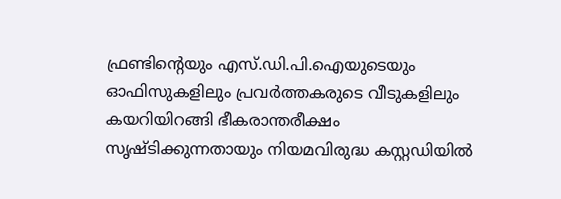ഫ്രണ്ടിന്റെയും എസ്‌.ഡി.പി.ഐയുടെയും
ഓഫിസുകളിലും പ്രവര്‍ത്തകരുടെ വീടുകളിലും കയറിയിറങ്ങി ഭീകരാന്തരീക്ഷം
സൃഷ്ടിക്കുന്നതായും നിയമവിരുദ്ധ കസ്റ്റഡിയില്‍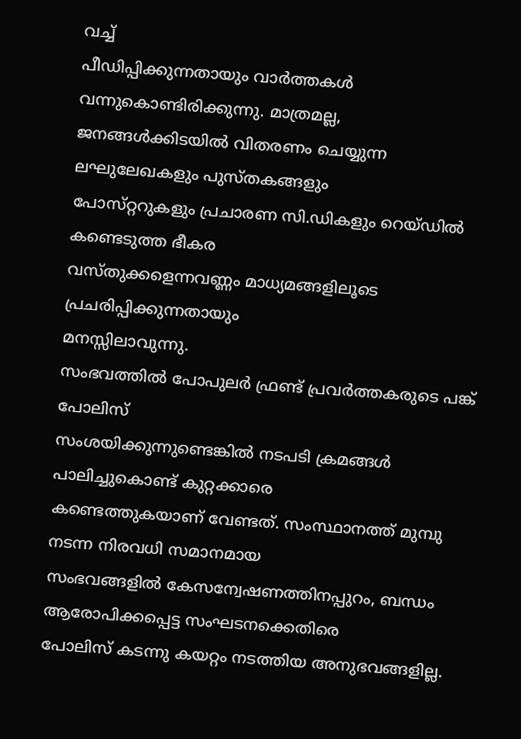വച്ച്‌
പീഡിപ്പിക്കുന്നതായും വാര്‍ത്തകള്‍ വന്നുകൊണ്ടിരിക്കുന്നു. മാത്രമല്ല,
ജനങ്ങള്‍ക്കിടയില്‍ വിതരണം ചെയ്യുന്ന ലഘുലേഖകളും പുസ്‌തകങ്ങളും
പോസ്‌റ്ററുകളും പ്രചാരണ സി.ഡികളും റെയ്‌ഡില്‍ കണ്ടെടുത്ത ഭീകര
വസ്‌തുക്കളെന്നവണ്ണം മാധ്യമങ്ങളിലൂടെ പ്രചരിപ്പിക്കുന്നതായും
മനസ്സിലാവുന്നു.
സംഭവത്തില്‍ പോപുലര്‍ ഫ്രണ്ട്‌ പ്രവര്‍ത്തകരുടെ പങ്ക്‌ പോലിസ്‌
സംശയിക്കുന്നുണ്ടെങ്കില്‍ നടപടി ക്രമങ്ങള്‍ പാലിച്ചുകൊണ്ട്‌ കുറ്റക്കാരെ
കണ്ടെത്തുകയാണ്‌ വേണ്ടത്‌. സംസ്ഥാനത്ത്‌ മുമ്പു നടന്ന നിരവധി സമാനമായ
സംഭവങ്ങളില്‍ കേസന്വേഷണത്തിനപ്പുറം, ബന്ധം ആരോപിക്കപ്പെട്ട സംഘടനക്കെതിരെ
പോലിസ്‌ കടന്നു കയറ്റം നടത്തിയ അനുഭവങ്ങളില്ല.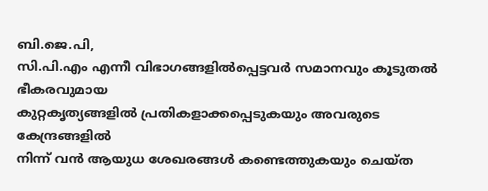ബി.ജെ.പി,
സി.പി.എം എന്നീ വിഭാഗങ്ങളില്‍പ്പെട്ടവര്‍ സമാനവും കൂടുതല്‍ ഭീകരവുമായ
കുറ്റകൃത്യങ്ങളില്‍ പ്രതികളാക്കപ്പെടുകയും അവരുടെ കേന്ദ്രങ്ങളില്‍
നിന്ന്‌ വന്‍ ആയുധ ശേഖരങ്ങള്‍ കണ്ടെത്തുകയും ചെയ്‌ത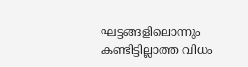ഘട്ടങ്ങളിലൊന്നും
കണ്ടിട്ടില്ലാത്ത വിധം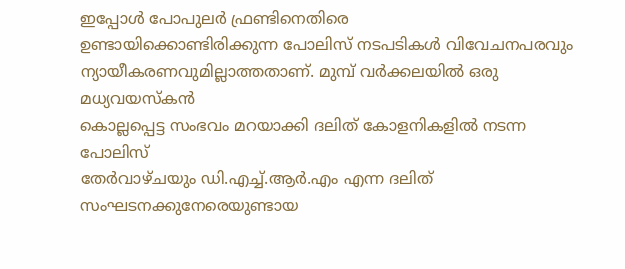ഇപ്പോള്‍ പോപുലര്‍ ഫ്രണ്ടിനെതിരെ
ഉണ്ടായിക്കൊണ്ടിരിക്കുന്ന പോലിസ്‌ നടപടികള്‍ വിവേചനപരവും
ന്യായീകരണവുമില്ലാത്തതാണ്‌. മുമ്പ്‌ വര്‍ക്കലയില്‍ ഒരു മധ്യവയസ്‌കന്‍
കൊല്ലപ്പെട്ട സംഭവം മറയാക്കി ദലിത്‌ കോളനികളില്‍ നടന്ന പോലിസ്‌
തേര്‍വാഴ്‌ചയും ഡി.എച്ച്‌.ആര്‍.എം എന്ന ദലിത്‌ സംഘടനക്കുനേരെയുണ്ടായ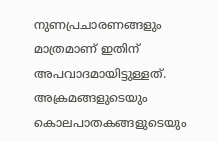നുണപ്രചാരണങ്ങളും മാത്രമാണ്‌ ഇതിന്‌ അപവാദമായിട്ടുള്ളത്‌.
അക്രമങ്ങളുടെയും കൊലപാതകങ്ങളുടെയും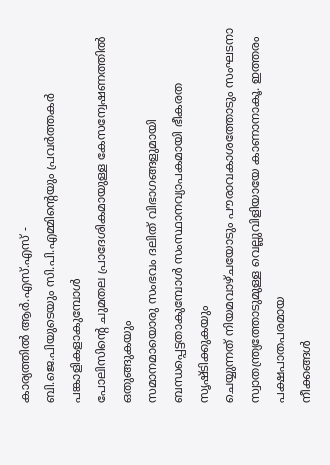കാര്യത്തില്‍ ആര്‍.എസ്‌.എസ്‌ -
ബി.ജെ.പിയുടെയും സി.പി.എമ്മിന്റെയും പ്രവര്‍ത്തകര്‍ പങ്കാളികളാകുമ്പോള്‍
പോലിസിന്റെ ചുമതല പ്രാദേശികമായുള്ള കേസന്വേഷണത്തില്‍ ഒതുങ്ങുകയും
സമാനമായൊരു സംഭവം ദലിത്‌ വിഭാഗങ്ങളുമായി
ബന്ധപ്പെട്ടതാകുമ്പോള്‍ സംസ്ഥാനവ്യാപകമായി ഭീകരത സൃഷ്ടിക്കുകയും
ചെയ്യുന്നത്‌ നിയമവാഴ്‌ചയോടും പൗരാവകാശത്തോടും സംഘടനാ
സ്വാതന്ത്ര്യത്തോടുമുള്ള വെല്ലുവിളിയായേ കാണാനാകൂ. ഇത്തരം പക്ഷപാതപരമായ
നീക്കങ്ങള്‍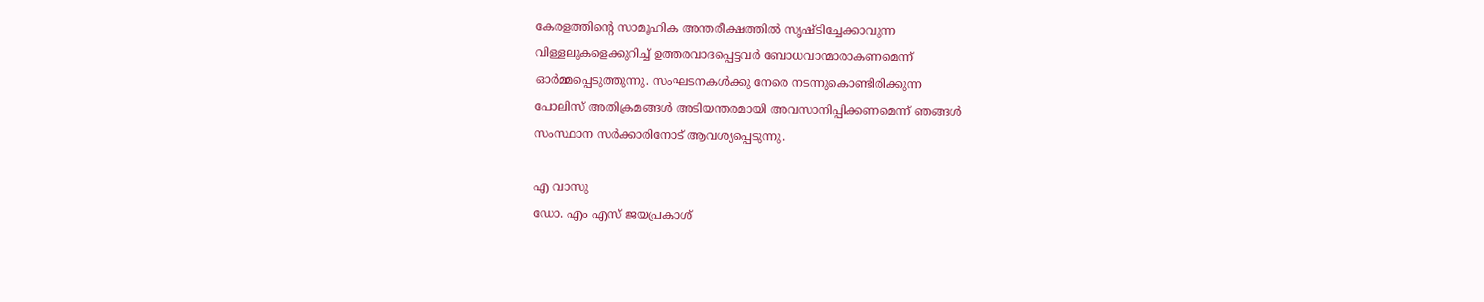കേരളത്തിന്റെ സാമൂഹിക അന്തരീക്ഷത്തില്‍ സൃഷ്ടിച്ചേക്കാവുന്ന
വിള്ളലുകളെക്കുറിച്ച്‌ ഉത്തരവാദപ്പെട്ടവര്‍ ബോധവാന്മാരാകണമെന്ന്‌
ഓര്‍മ്മപ്പെടുത്തുന്നു. സംഘടനകള്‍ക്കു നേരെ നടന്നുകൊണ്ടിരിക്കുന്ന
പോലിസ്‌ അതിക്രമങ്ങള്‍ അടിയന്തരമായി അവസാനിപ്പിക്കണമെന്ന്‌ ഞങ്ങള്‍
സംസ്ഥാന സര്‍ക്കാരിനോട്‌ ആവശ്യപ്പെടുന്നു.

എ വാസു
ഡോ. എം എസ്‌ ജയപ്രകാശ്‌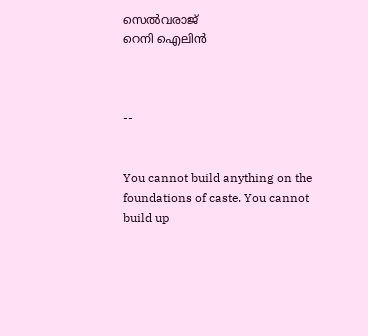സെല്‍വരാജ്‌
റെനി ഐലിന്‍



--


You cannot build anything on the foundations of caste. You cannot
build up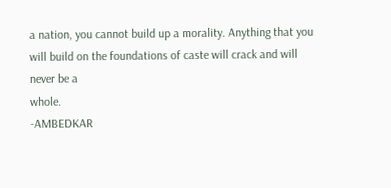a nation, you cannot build up a morality. Anything that you
will build on the foundations of caste will crack and will never be a
whole.
-AMBEDKAR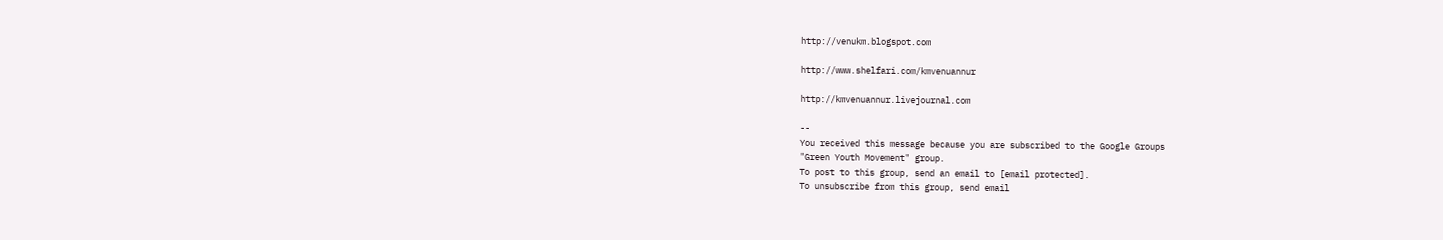http://venukm.blogspot.com

http://www.shelfari.com/kmvenuannur

http://kmvenuannur.livejournal.com

--
You received this message because you are subscribed to the Google Groups
"Green Youth Movement" group.
To post to this group, send an email to [email protected].
To unsubscribe from this group, send email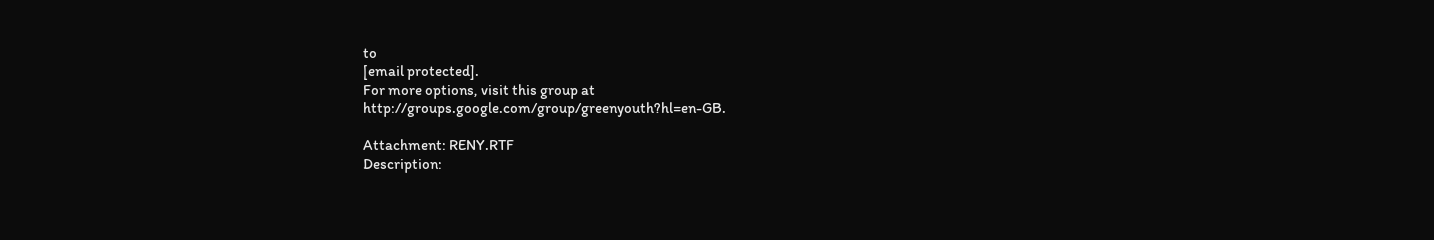to
[email protected].
For more options, visit this group at
http://groups.google.com/group/greenyouth?hl=en-GB.

Attachment: RENY.RTF
Description: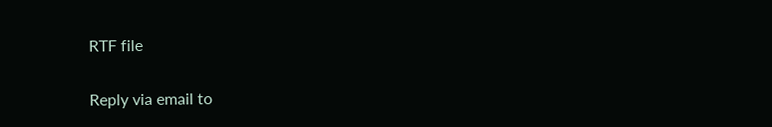RTF file

Reply via email to